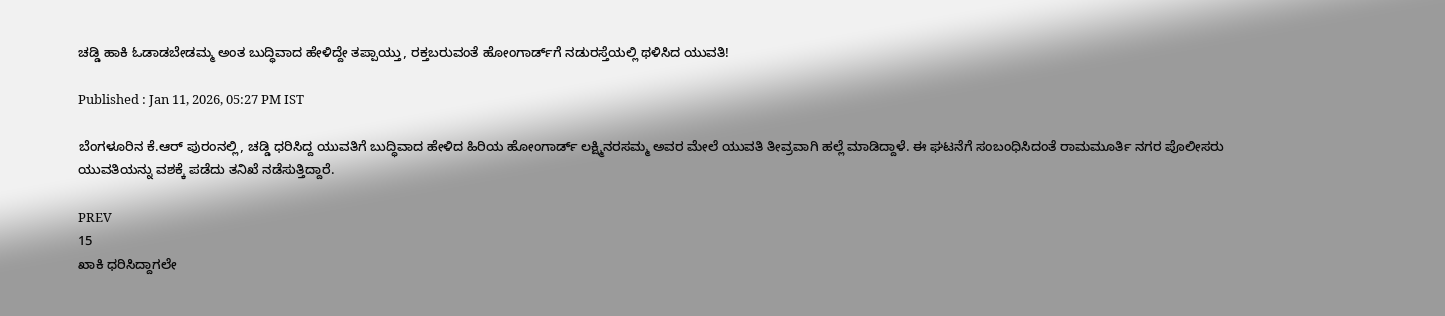ಚಡ್ಡಿ ಹಾಕಿ ಓಡಾಡಬೇಡಮ್ಮ ಅಂತ ಬುದ್ಧಿವಾದ ಹೇಳಿದ್ದೇ ತಪ್ಪಾಯ್ತು, ರಕ್ತಬರುವಂತೆ ಹೋಂಗಾರ್ಡ್‌ಗೆ ನಡುರಸ್ತೆಯಲ್ಲಿ ಥಳಿಸಿದ ಯುವತಿ!

Published : Jan 11, 2026, 05:27 PM IST

ಬೆಂಗಳೂರಿನ ಕೆ.ಆರ್ ಪುರಂನಲ್ಲಿ, ಚಡ್ಡಿ ಧರಿಸಿದ್ದ ಯುವತಿಗೆ ಬುದ್ಧಿವಾದ ಹೇಳಿದ ಹಿರಿಯ ಹೋಂಗಾರ್ಡ್ ಲಕ್ಷ್ಮಿನರಸಮ್ಮ ಅವರ ಮೇಲೆ ಯುವತಿ ತೀವ್ರವಾಗಿ ಹಲ್ಲೆ ಮಾಡಿದ್ದಾಳೆ. ಈ ಘಟನೆಗೆ ಸಂಬಂಧಿಸಿದಂತೆ ರಾಮಮೂರ್ತಿ ನಗರ ಪೊಲೀಸರು ಯುವತಿಯನ್ನು ವಶಕ್ಕೆ ಪಡೆದು ತನಿಖೆ ನಡೆಸುತ್ತಿದ್ದಾರೆ.

PREV
15
ಖಾಕಿ ಧರಿಸಿದ್ದಾಗಲೇ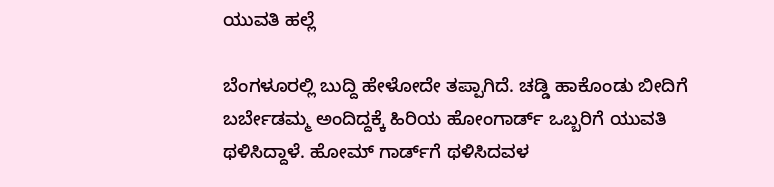ಯುವತಿ ಹಲ್ಲೆ

ಬೆಂಗಳೂರಲ್ಲಿ ಬುದ್ದಿ ಹೇಳೋದೇ ತಪ್ಪಾಗಿದೆ. ಚಡ್ಡಿ ಹಾಕೊಂಡು ಬೀದಿಗೆ ಬರ್ಬೇಡಮ್ಮ ಅಂದಿದ್ದಕ್ಕೆ ಹಿರಿಯ ಹೋಂಗಾರ್ಡ್ ಒಬ್ಬರಿಗೆ ಯುವತಿ ಥಳಿಸಿದ್ದಾಳೆ. ಹೋಮ್‌ ಗಾರ್ಡ್‌ಗೆ ಥಳಿಸಿದವಳ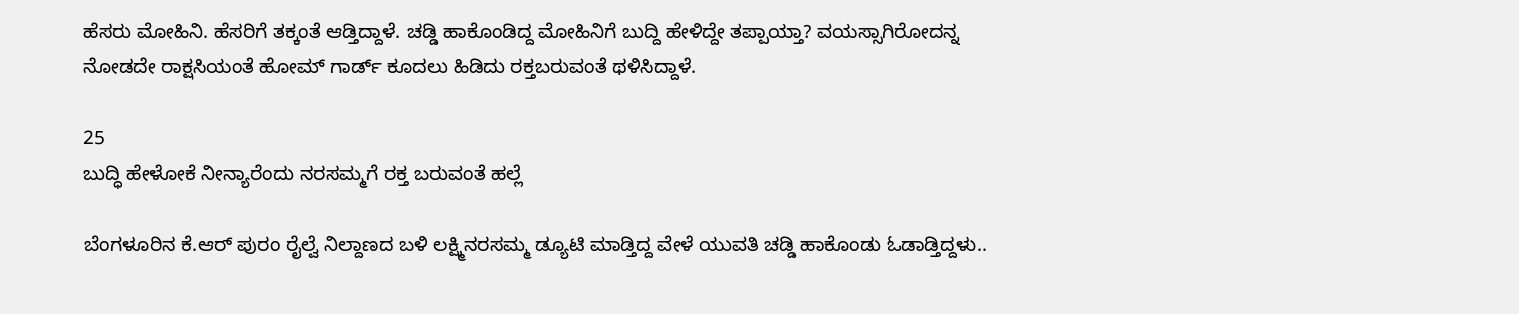ಹೆಸರು ಮೋಹಿನಿ. ಹೆಸರಿಗೆ ತಕ್ಕಂತೆ ಆಡ್ತಿದ್ದಾಳೆ. ಚಡ್ಡಿ ಹಾಕೊಂಡಿದ್ದ ಮೋಹಿನಿಗೆ ಬುದ್ದಿ ಹೇಳಿದ್ದೇ ತಪ್ಪಾಯ್ತಾ? ವಯಸ್ಸಾಗಿರೋದನ್ನ ನೋಡದೇ ರಾಕ್ಷಸಿಯಂತೆ ಹೋಮ್ ಗಾರ್ಡ್ ಕೂದಲು ಹಿಡಿದು ರಕ್ತಬರುವಂತೆ ಥಳಿಸಿದ್ದಾಳೆ.

25
ಬುದ್ಧಿ ಹೇಳೋಕೆ ನೀನ್ಯಾರೆಂದು ನರಸಮ್ಮಗೆ ರಕ್ತ ಬರುವಂತೆ ಹಲ್ಲೆ

ಬೆಂಗಳೂರಿನ ಕೆ.ಆರ್ ಪುರಂ ರೈಲ್ವೆ ನಿಲ್ದಾಣದ ಬಳಿ ಲಕ್ಷ್ಮಿನರಸಮ್ಮ ಡ್ಯೂಟಿ ಮಾಡ್ತಿದ್ದ ವೇಳೆ ಯುವತಿ ಚಡ್ಡಿ ಹಾಕೊಂಡು ಓಡಾಡ್ತಿದ್ದಳು..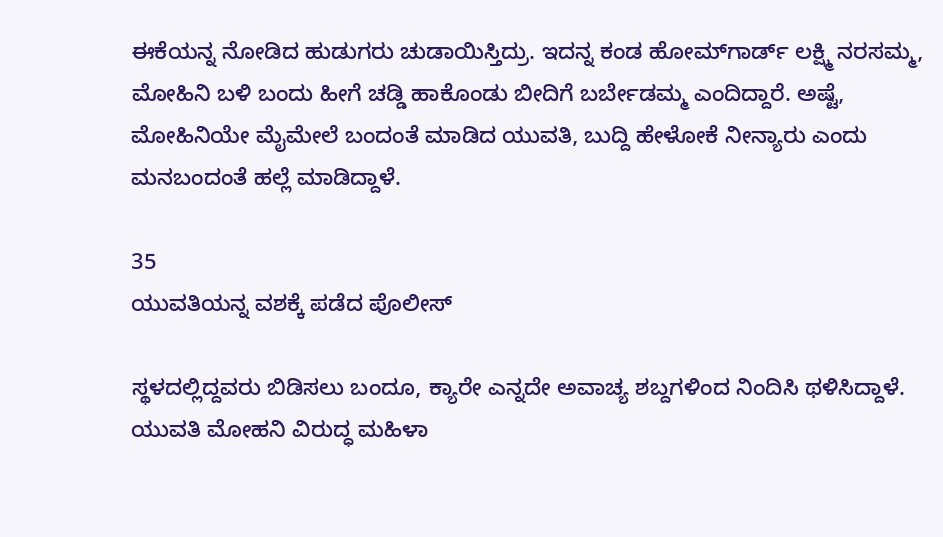ಈಕೆಯನ್ನ ನೋಡಿದ ಹುಡುಗರು ಚುಡಾಯಿಸ್ತಿದ್ರು. ಇದನ್ನ ಕಂಡ ಹೋಮ್‌ಗಾರ್ಡ್ ಲಕ್ಷ್ಮಿ ನರಸಮ್ಮ, ಮೋಹಿನಿ ಬಳಿ ಬಂದು ಹೀಗೆ ಚಡ್ಡಿ ಹಾಕೊಂಡು ಬೀದಿಗೆ ಬರ್ಬೇಡಮ್ಮ ಎಂದಿದ್ದಾರೆ. ಅಷ್ಟೆ, ಮೋಹಿನಿಯೇ ಮೈಮೇಲೆ ಬಂದಂತೆ ಮಾಡಿದ ಯುವತಿ, ಬುದ್ದಿ ಹೇಳೋಕೆ ನೀನ್ಯಾರು ಎಂದು ಮನಬಂದಂತೆ ಹಲ್ಲೆ ಮಾಡಿದ್ದಾಳೆ.

35
ಯುವತಿಯನ್ನ ವಶಕ್ಕೆ ಪಡೆದ ಪೊಲೀಸ್

ಸ್ಥಳದಲ್ಲಿದ್ದವರು ಬಿಡಿಸಲು ಬಂದೂ, ಕ್ಯಾರೇ ಎನ್ನದೇ ಅವಾಚ್ಯ ಶಬ್ದಗಳಿಂದ ನಿಂದಿಸಿ ಥಳಿಸಿದ್ದಾಳೆ. ಯುವತಿ ಮೋಹನಿ ವಿರುದ್ಧ ಮಹಿಳಾ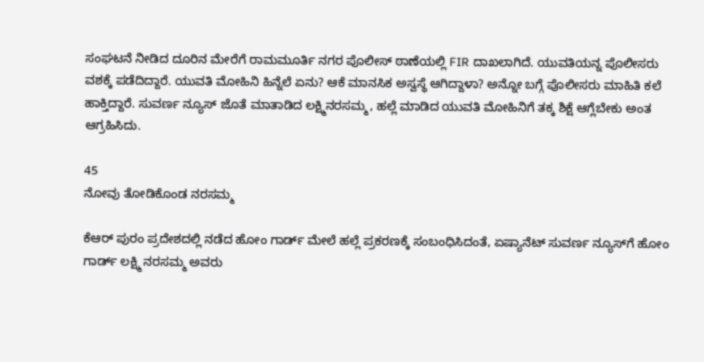ಸಂಘಟನೆ ನೀಡಿದ ದೂರಿನ ಮೇರೆಗೆ ರಾಮಮೂರ್ತಿ ನಗರ ಪೊಲೀಸ್ ಠಾಣೆಯಲ್ಲಿ FIR ದಾಖಲಾಗಿದೆ. ಯುವತಿಯನ್ನ ಪೊಲೀಸರು ವಶಕ್ಕೆ ಪಡೆದಿದ್ದಾರೆ. ಯುವತಿ ಮೋಹಿನಿ ಹಿನ್ನೆಲೆ ಏನು? ಆಕೆ ಮಾನಸಿಕ ಅಸ್ವಸ್ಥೆ ಆಗಿದ್ದಾಳಾ? ಅನ್ನೋ ಬಗ್ಗೆ ಪೊಲೀಸರು ಮಾಹಿತಿ ಕಲೆ ಹಾಕ್ತಿದ್ದಾರೆ. ಸುವರ್ಣ ನ್ಯೂಸ್ ಜೊತೆ ಮಾತಾಡಿದ ಲಕ್ಷ್ಮಿನರಸಮ್ಮ, ಹಲ್ಲೆ ಮಾಡಿದ ಯುವತಿ ಮೋಹಿನಿಗೆ ತಕ್ಕ ಶಿಕ್ಷೆ ಆಗ್ಲೆಬೇಕು ಅಂತ ಆಗ್ರಹಿಸಿದು.

45
ನೋವು ತೋಡಿಕೊಂಡ ನರಸಮ್ಮ

ಕೆಆರ್ ಪುರಂ ಪ್ರದೇಶದಲ್ಲಿ ನಡೆದ ಹೋಂ ಗಾರ್ಡ್ ಮೇಲೆ ಹಲ್ಲೆ ಪ್ರಕರಣಕ್ಕೆ ಸಂಬಂಧಿಸಿದಂತೆ, ಏಷ್ಯಾನೆಟ್ ಸುವರ್ಣ ನ್ಯೂಸ್‌ಗೆ ಹೋಂ ಗಾರ್ಡ್ ಲಕ್ಷ್ಮಿ ನರಸಮ್ಮ ಅವರು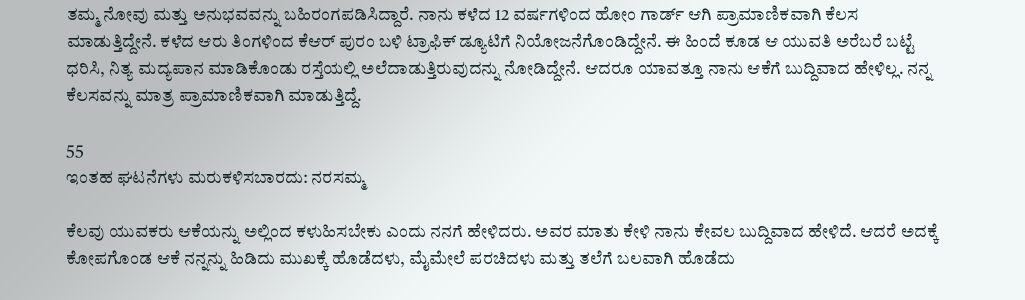ತಮ್ಮ ನೋವು ಮತ್ತು ಅನುಭವವನ್ನು ಬಹಿರಂಗಪಡಿಸಿದ್ದಾರೆ. ನಾನು ಕಳೆದ 12 ವರ್ಷಗಳಿಂದ ಹೋಂ ಗಾರ್ಡ್ ಆಗಿ ಪ್ರಾಮಾಣಿಕವಾಗಿ ಕೆಲಸ ಮಾಡುತ್ತಿದ್ದೇನೆ. ಕಳೆದ ಆರು ತಿಂಗಳಿಂದ ಕೆಆರ್ ಪುರಂ ಬಳಿ ಟ್ರಾಫಿಕ್ ಡ್ಯೂಟಿಗೆ ನಿಯೋಜನೆಗೊಂಡಿದ್ದೇನೆ. ಈ ಹಿಂದೆ ಕೂಡ ಆ ಯುವತಿ ಅರೆಬರೆ ಬಟ್ಟೆ ಧರಿಸಿ, ನಿತ್ಯ ಮದ್ಯಪಾನ ಮಾಡಿಕೊಂಡು ರಸ್ತೆಯಲ್ಲಿ ಅಲೆದಾಡುತ್ತಿರುವುದನ್ನು ನೋಡಿದ್ದೇನೆ. ಆದರೂ ಯಾವತ್ತೂ ನಾನು ಆಕೆಗೆ ಬುದ್ದಿವಾದ ಹೇಳಿಲ್ಲ. ನನ್ನ ಕೆಲಸವನ್ನು ಮಾತ್ರ ಪ್ರಾಮಾಣಿಕವಾಗಿ ಮಾಡುತ್ತಿದ್ದೆ.

55
ಇಂತಹ ಘಟನೆಗಳು ಮರುಕಳಿಸಬಾರದು: ನರಸಮ್ಮ

ಕೆಲವು ಯುವಕರು ಆಕೆಯನ್ನು ಅಲ್ಲಿಂದ ಕಳುಹಿಸಬೇಕು ಎಂದು ನನಗೆ ಹೇಳಿದರು. ಅವರ ಮಾತು ಕೇಳಿ ನಾನು ಕೇವಲ ಬುದ್ದಿವಾದ ಹೇಳಿದೆ. ಆದರೆ ಅದಕ್ಕೆ ಕೋಪಗೊಂಡ ಆಕೆ ನನ್ನನ್ನು ಹಿಡಿದು ಮುಖಕ್ಕೆ ಹೊಡೆದಳು, ಮೈಮೇಲೆ ಪರಚಿದಳು ಮತ್ತು ತಲೆಗೆ ಬಲವಾಗಿ ಹೊಡೆದು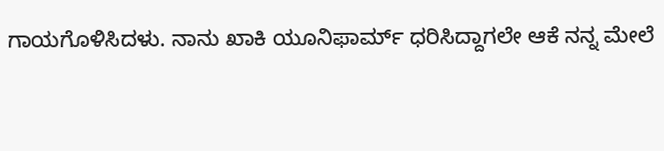ಗಾಯಗೊಳಿಸಿದಳು. ನಾನು ಖಾಕಿ ಯೂನಿಫಾರ್ಮ್ ಧರಿಸಿದ್ದಾಗಲೇ ಆಕೆ ನನ್ನ ಮೇಲೆ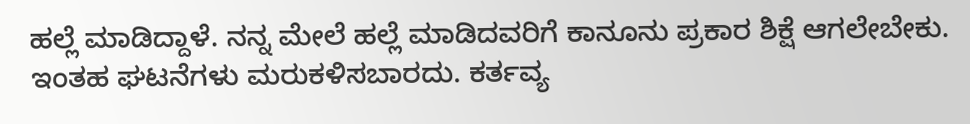ಹಲ್ಲೆ ಮಾಡಿದ್ದಾಳೆ. ನನ್ನ ಮೇಲೆ ಹಲ್ಲೆ ಮಾಡಿದವರಿಗೆ ಕಾನೂನು ಪ್ರಕಾರ ಶಿಕ್ಷೆ ಆಗಲೇಬೇಕು. ಇಂತಹ ಘಟನೆಗಳು ಮರುಕಳಿಸಬಾರದು. ಕರ್ತವ್ಯ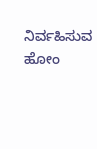ನಿರ್ವಹಿಸುವ ಹೋಂ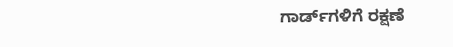ಗಾರ್ಡ್‌ಗಳಿಗೆ ರಕ್ಷಣೆ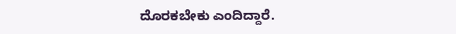ದೊರಕಬೇಕು ಎಂದಿದ್ದಾರೆ.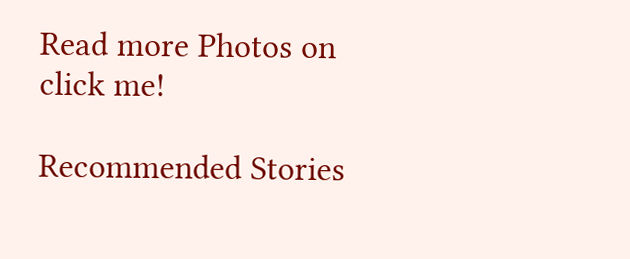Read more Photos on
click me!

Recommended Stories